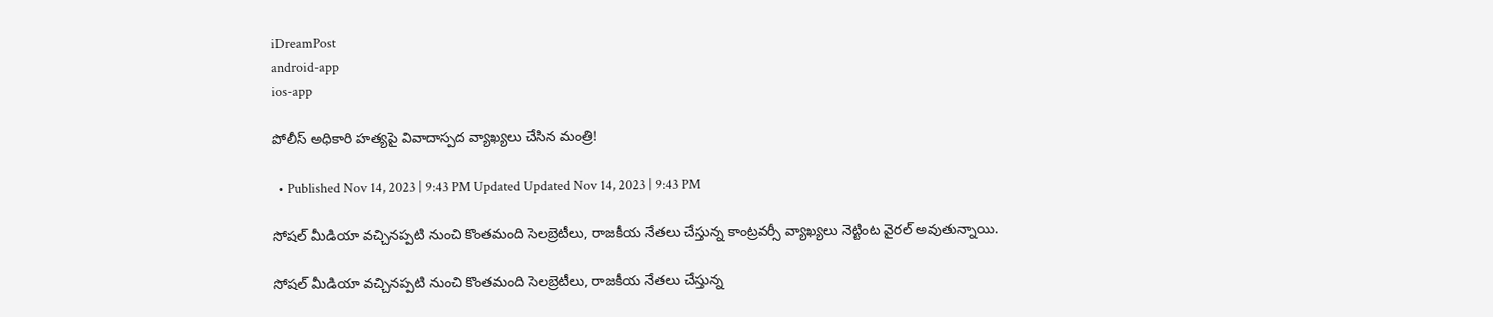iDreamPost
android-app
ios-app

పోలీస్ అధికారి హత్యపై వివాదాస్పద వ్యాఖ్యలు చేసిన మంత్రి!

  • Published Nov 14, 2023 | 9:43 PM Updated Updated Nov 14, 2023 | 9:43 PM

సోషల్ మీడియా వచ్చినప్పటి నుంచి కొంతమంది సెలబ్రెటీలు, రాజకీయ నేతలు చేస్తున్న కాంట్రవర్సీ వ్యాఖ్యలు నెట్టింట వైరల్ అవుతున్నాయి.

సోషల్ మీడియా వచ్చినప్పటి నుంచి కొంతమంది సెలబ్రెటీలు, రాజకీయ నేతలు చేస్తున్న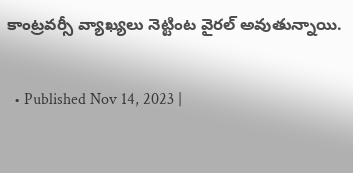కాంట్రవర్సీ వ్యాఖ్యలు నెట్టింట వైరల్ అవుతున్నాయి.

  • Published Nov 14, 2023 |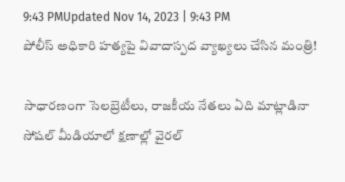9:43 PMUpdated Nov 14, 2023 | 9:43 PM
పోలీస్ అధికారి హత్యపై వివాదాస్పద వ్యాఖ్యలు చేసిన మంత్రి!

సాధారణంగా సెలబ్రెటీలు, రాజకీయ నేతలు ఏది మాట్లాడినా సోషల్ మీడియాలో క్షణాల్లో వైరల్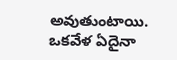అవుతుంటాయి. ఒకవేళ ఏదైనా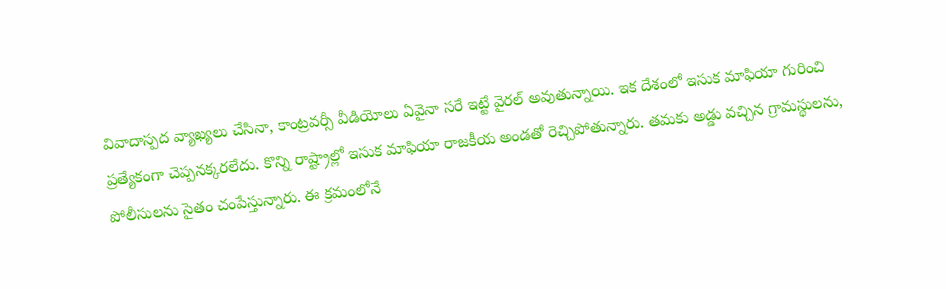వివాదాస్పద వ్యాఖ్యలు చేసినా, కాంట్రవర్సీ వీడియోలు ఏవైనా సరే ఇట్టే వైరల్ అవుతున్నాయి. ఇక దేశంలో ఇసుక మాఫియా గురించి ప్రత్యేకంగా చెప్పనక్కరలేదు. కొన్ని రాష్ట్రాల్లో ఇసుక మాఫియా రాజకీయ అండతో రెచ్చిపోతున్నారు. తమకు అడ్డు వచ్చిన గ్రామస్థులను, పోలీసులను సైతం చంపేస్తున్నారు. ఈ క్రమంలోనే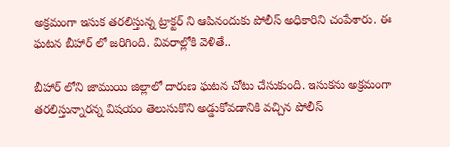అక్రమంగా ఇసుక తరలిస్తున్న ట్రాక్టర్ ని ఆపినందుకు పోలీస్ అధికారిని చంపేశారు. ఈ ఘటన బీహార్ లో జరిగింది. వివరాల్లోకి వెళితే..

బీహార్ లోని జాముయి జిల్లాలో దారుణ ఘటన చోటు చేసుకుంది. ఇసుకను అక్రమంగా తరలిస్తున్నారన్న విషయం తెలుసుకొని అడ్డుకోవడానికి వచ్చిన పోలీస్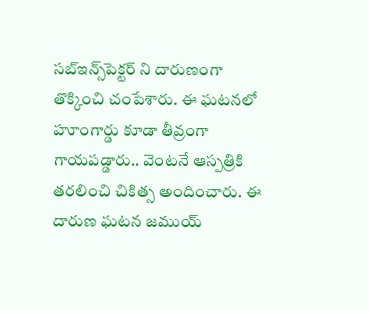సబ్‌ఇన్స్‌పెక్టర్ ని దారుణంగా తొక్కించి చంపేశారు. ఈ ఘటనలో హూంగార్డు కూడా తీవ్రంగా గాయపడ్డారు.. వెంటనే ఆస్పత్రికి తరలించి చికిత్స అందించారు. ఈ దారుణ ఘటన జముయ్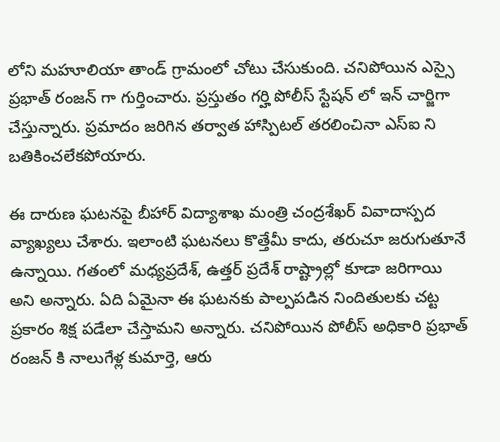లోని మహూలియా తాండ్ గ్రామంలో చోటు చేసుకుంది. చనిపోయిన ఎస్సై ప్రభాత్ రంజన్ గా గుర్తించారు. ప్రస్తుతం గర్హి పోలీస్ స్టేషన్ లో ఇన్ చార్జిగా చేస్తున్నారు. ప్రమాదం జరిగిన తర్వాత హాస్పిటల్ తరలించినా ఎస్‌ఐ ని బతికించలేకపోయారు.

ఈ దారుణ ఘటనపై బీహార్ విద్యాశాఖ మంత్రి చంద్రశేఖర్ వివాదాస్పద వ్యాఖ్యలు చేశారు. ఇలాంటి ఘటనలు కొత్తేమీ కాదు, తరుచూ జరుగుతూనే ఉన్నాయి. గతంలో మధ్యప్రదేశ్, ఉత్తర్ ప్రదేశ్ రాష్ట్రాల్లో కూడా జరిగాయి అని అన్నారు. ఏది ఏమైనా ఈ ఘటనకు పాల్పపడిన నిందితులకు చట్ట ప్రకారం శిక్ష పడేలా చేస్తామని అన్నారు. చనిపోయిన పోలీస్ అధికారి ప్రభాత్ రంజన్ కి నాలుగేళ్ల కుమార్తె, ఆరు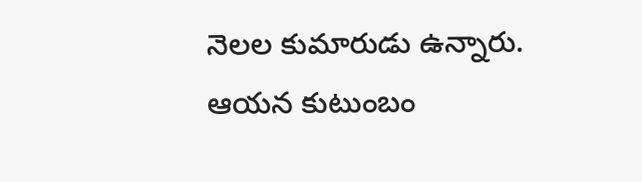నెలల కుమారుడు ఉన్నారు. ఆయన కుటుంబం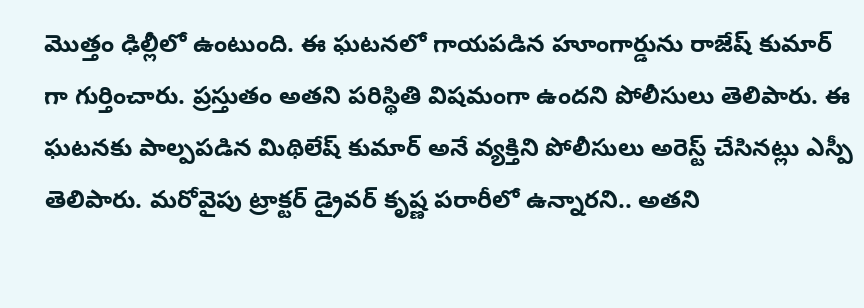మొత్తం ఢిల్లీలో ఉంటుంది. ఈ ఘటనలో గాయపడిన హూంగార్డును రాజేష్ కుమార్ గా గుర్తించారు. ప్రస్తుతం అతని పరిస్థితి విషమంగా ఉందని పోలీసులు తెలిపారు. ఈ ఘటనకు పాల్పపడిన మిథిలేష్ కుమార్ అనే వ్యక్తిని పోలీసులు అరెస్ట్ చేసినట్లు ఎస్పీ తెలిపారు. మరోవైపు ట్రాక్టర్ డ్రైవర్ కృష్ణ పరారీలో ఉన్నారని.. అతని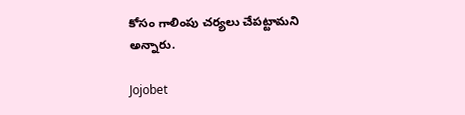కోసం గాలింపు చర్యలు చేపట్టామని అన్నారు.

Jojobet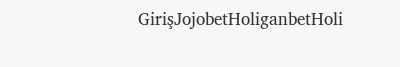GirişJojobetHoliganbetHoli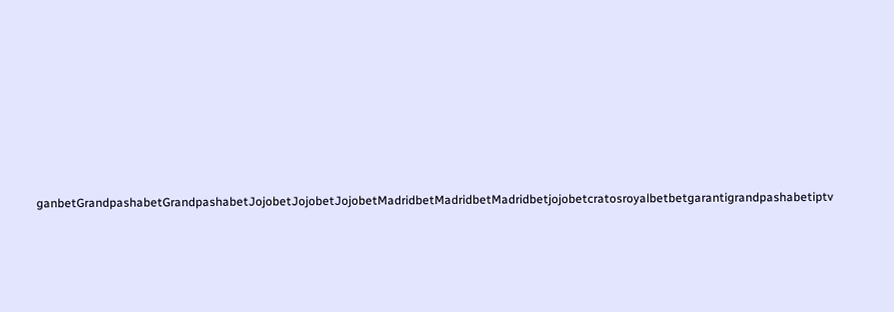ganbetGrandpashabetGrandpashabetJojobetJojobetJojobetMadridbetMadridbetMadridbetjojobetcratosroyalbetbetgarantigrandpashabetiptv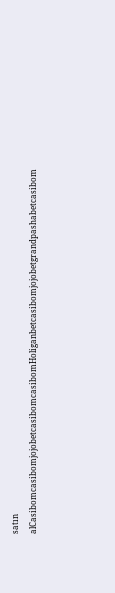satın alCasibomcasibomjojobetcasibomcasibomHoliganbetcasibomjojobetgrandpashabetcasibom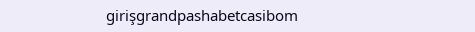girişgrandpashabetcasibom